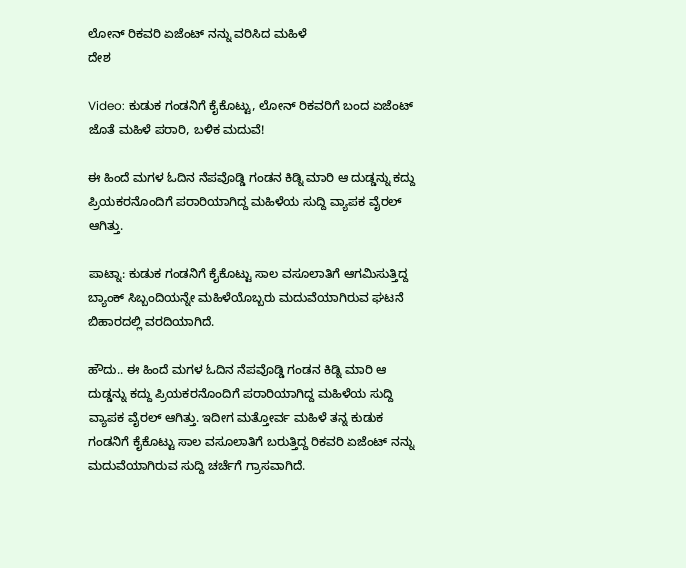ಲೋನ್ ರಿಕವರಿ ಏಜೆಂಟ್ ನನ್ನು ವರಿಸಿದ ಮಹಿಳೆ
ದೇಶ

Video: ಕುಡುಕ ಗಂಡನಿಗೆ ಕೈಕೊಟ್ಟು, ಲೋನ್ ರಿಕವರಿಗೆ ಬಂದ ಏಜೆಂಟ್ ಜೊತೆ ಮಹಿಳೆ ಪರಾರಿ, ಬಳಿಕ ಮದುವೆ!

ಈ ಹಿಂದೆ ಮಗಳ ಓದಿನ ನೆಪವೊಡ್ಡಿ ಗಂಡನ ಕಿಡ್ನಿ ಮಾರಿ ಆ ದುಡ್ಡನ್ನು ಕದ್ದು ಪ್ರಿಯಕರನೊಂದಿಗೆ ಪರಾರಿಯಾಗಿದ್ದ ಮಹಿಳೆಯ ಸುದ್ದಿ ವ್ಯಾಪಕ ವೈರಲ್ ಆಗಿತ್ತು.

ಪಾಟ್ನಾ: ಕುಡುಕ ಗಂಡನಿಗೆ ಕೈಕೊಟ್ಟು ಸಾಲ ವಸೂಲಾತಿಗೆ ಆಗಮಿಸುತ್ತಿದ್ದ ಬ್ಯಾಂಕ್ ಸಿಬ್ಬಂದಿಯನ್ನೇ ಮಹಿಳೆಯೊಬ್ಬರು ಮದುವೆಯಾಗಿರುವ ಘಟನೆ ಬಿಹಾರದಲ್ಲಿ ವರದಿಯಾಗಿದೆ.

ಹೌದು.. ಈ ಹಿಂದೆ ಮಗಳ ಓದಿನ ನೆಪವೊಡ್ಡಿ ಗಂಡನ ಕಿಡ್ನಿ ಮಾರಿ ಆ ದುಡ್ಡನ್ನು ಕದ್ದು ಪ್ರಿಯಕರನೊಂದಿಗೆ ಪರಾರಿಯಾಗಿದ್ದ ಮಹಿಳೆಯ ಸುದ್ದಿ ವ್ಯಾಪಕ ವೈರಲ್ ಆಗಿತ್ತು. ಇದೀಗ ಮತ್ತೋರ್ವ ಮಹಿಳೆ ತನ್ನ ಕುಡುಕ ಗಂಡನಿಗೆ ಕೈಕೊಟ್ಟು ಸಾಲ ವಸೂಲಾತಿಗೆ ಬರುತ್ತಿದ್ದ ರಿಕವರಿ ಏಜೆಂಟ್ ನನ್ನು ಮದುವೆಯಾಗಿರುವ ಸುದ್ದಿ ಚರ್ಚೆಗೆ ಗ್ರಾಸವಾಗಿದೆ.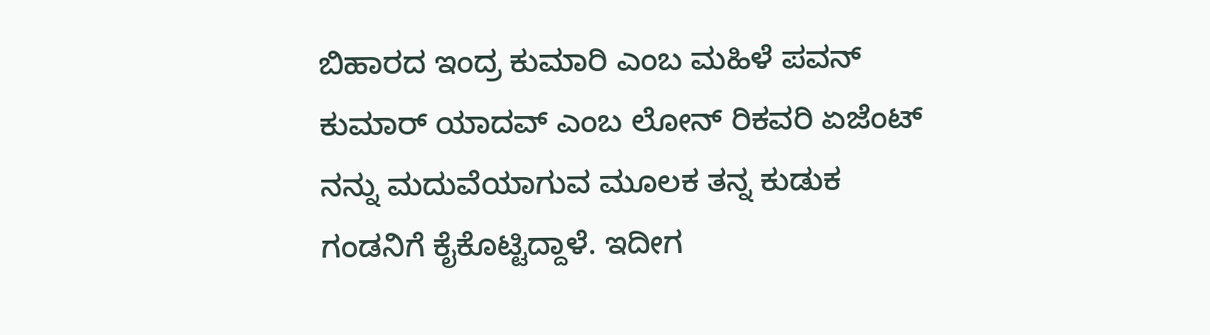ಬಿಹಾರದ ಇಂದ್ರ ಕುಮಾರಿ ಎಂಬ ಮಹಿಳೆ ಪವನ್ ಕುಮಾರ್ ಯಾದವ್ ಎಂಬ ಲೋನ್ ರಿಕವರಿ ಏಜೆಂಟ್ ನನ್ನು ಮದುವೆಯಾಗುವ ಮೂಲಕ ತನ್ನ ಕುಡುಕ ಗಂಡನಿಗೆ ಕೈಕೊಟ್ಟಿದ್ದಾಳೆ. ಇದೀಗ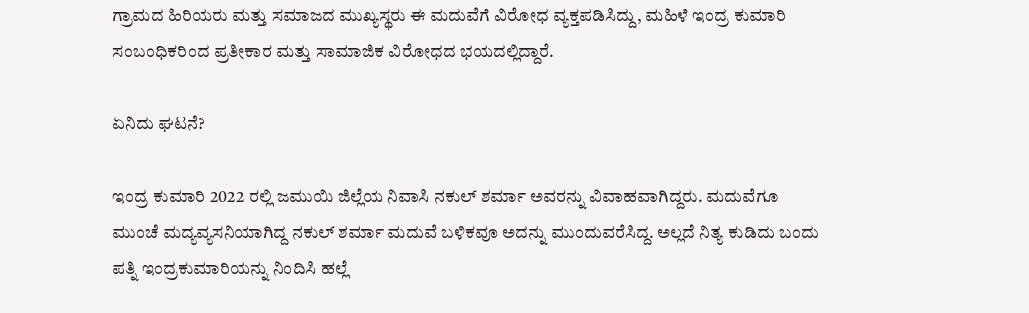ಗ್ರಾಮದ ಹಿರಿಯರು ಮತ್ತು ಸಮಾಜದ ಮುಖ್ಯಸ್ಥರು ಈ ಮದುವೆಗೆ ವಿರೋಧ ವ್ಯಕ್ತಪಡಿಸಿದ್ದು, ಮಹಿಳೆ ಇಂದ್ರ ಕುಮಾರಿ ಸಂಬಂಧಿಕರಿಂದ ಪ್ರತೀಕಾರ ಮತ್ತು ಸಾಮಾಜಿಕ ವಿರೋಧದ ಭಯದಲ್ಲಿದ್ದಾರೆ.

ಏನಿದು ಘಟನೆ?

ಇಂದ್ರ ಕುಮಾರಿ 2022 ರಲ್ಲಿ ಜಮುಯಿ ಜಿಲ್ಲೆಯ ನಿವಾಸಿ ನಕುಲ್ ಶರ್ಮಾ ಅವರನ್ನು ವಿವಾಹವಾಗಿದ್ದರು. ಮದುವೆಗೂ ಮುಂಚೆ ಮದ್ಯವ್ಯಸನಿಯಾಗಿದ್ದ ನಕುಲ್ ಶರ್ಮಾ ಮದುವೆ ಬಳಿಕವೂ ಅದನ್ನು ಮುಂದುವರೆಸಿದ್ದ. ಅಲ್ಲದೆ ನಿತ್ಯ ಕುಡಿದು ಬಂದು ಪತ್ನಿ ಇಂದ್ರಕುಮಾರಿಯನ್ನು ನಿಂದಿಸಿ ಹಲ್ಲೆ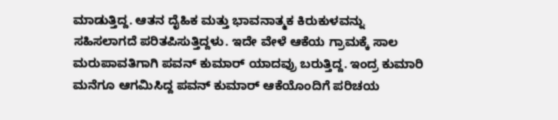ಮಾಡುತ್ತಿದ್ದ. ಆತನ ದೈಹಿಕ ಮತ್ತು ಭಾವನಾತ್ಮಕ ಕಿರುಕುಳವನ್ನು ಸಹಿಸಲಾಗದೆ ಪರಿತಪಿಸುತ್ತಿದ್ದಳು. ಇದೇ ವೇಳೆ ಆಕೆಯ ಗ್ರಾಮಕ್ಕೆ ಸಾಲ ಮರುಪಾವತಿಗಾಗಿ ಪವನ್ ಕುಮಾರ್ ಯಾದವ್ರು ಬರುತ್ತಿದ್ದ. ಇಂದ್ರ ಕುಮಾರಿ ಮನೆಗೂ ಆಗಮಿಸಿದ್ದ ಪವನ್ ಕುಮಾರ್ ಆಕೆಯೊಂದಿಗೆ ಪರಿಚಯ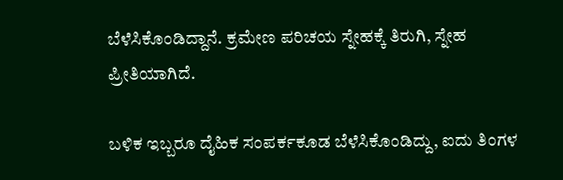ಬೆಳೆಸಿಕೊಂಡಿದ್ದಾನೆ. ಕ್ರಮೇಣ ಪರಿಚಯ ಸ್ನೇಹಕ್ಕೆ ತಿರುಗಿ, ಸ್ನೇಹ ಪ್ರೀತಿಯಾಗಿದೆ.

ಬಳಿಕ ಇಬ್ಬರೂ ದೈಹಿಕ ಸಂಪರ್ಕಕೂಡ ಬೆಳೆಸಿಕೊಂಡಿದ್ದು, ಐದು ತಿಂಗಳ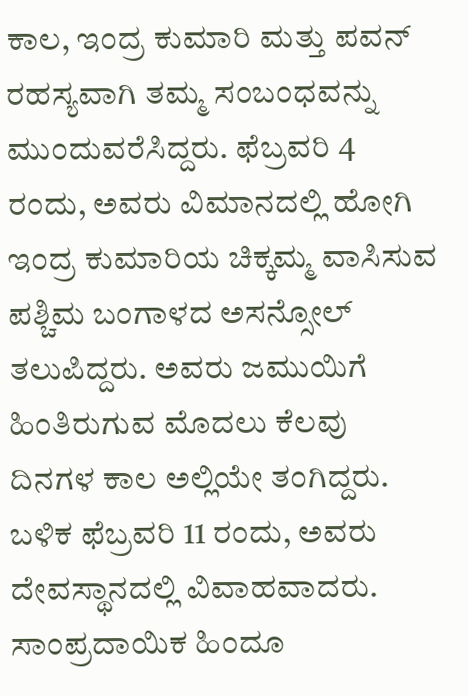ಕಾಲ, ಇಂದ್ರ ಕುಮಾರಿ ಮತ್ತು ಪವನ್ ರಹಸ್ಯವಾಗಿ ತಮ್ಮ ಸಂಬಂಧವನ್ನು ಮುಂದುವರೆಸಿದ್ದರು. ಫೆಬ್ರವರಿ 4 ರಂದು, ಅವರು ವಿಮಾನದಲ್ಲಿ ಹೋಗಿ ಇಂದ್ರ ಕುಮಾರಿಯ ಚಿಕ್ಕಮ್ಮ ವಾಸಿಸುವ ಪಶ್ಚಿಮ ಬಂಗಾಳದ ಅಸನ್ಸೋಲ್ ತಲುಪಿದ್ದರು. ಅವರು ಜಮುಯಿಗೆ ಹಿಂತಿರುಗುವ ಮೊದಲು ಕೆಲವು ದಿನಗಳ ಕಾಲ ಅಲ್ಲಿಯೇ ತಂಗಿದ್ದರು. ಬಳಿಕ ಫೆಬ್ರವರಿ 11 ರಂದು, ಅವರು ದೇವಸ್ಥಾನದಲ್ಲಿ ವಿವಾಹವಾದರು. ಸಾಂಪ್ರದಾಯಿಕ ಹಿಂದೂ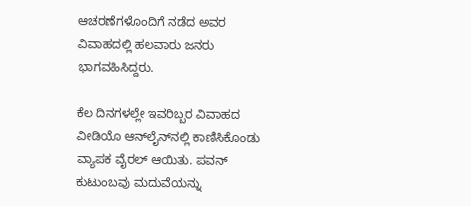ಆಚರಣೆಗಳೊಂದಿಗೆ ನಡೆದ ಅವರ ವಿವಾಹದಲ್ಲಿ ಹಲವಾರು ಜನರು ಭಾಗವಹಿಸಿದ್ದರು.

ಕೆಲ ದಿನಗಳಲ್ಲೇ ಇವರಿಬ್ಬರ ವಿವಾಹದ ವೀಡಿಯೊ ಆನ್‌ಲೈನ್‌ನಲ್ಲಿ ಕಾಣಿಸಿಕೊಂಡು ವ್ಯಾಪಕ ವೈರಲ್ ಆಯಿತು. ಪವನ್ ಕುಟುಂಬವು ಮದುವೆಯನ್ನು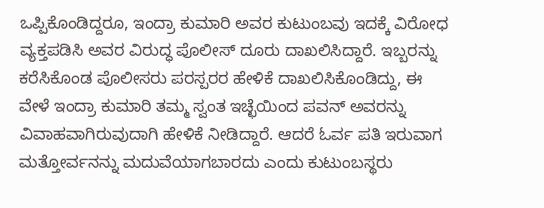ಒಪ್ಪಿಕೊಂಡಿದ್ದರೂ, ಇಂದ್ರಾ ಕುಮಾರಿ ಅವರ ಕುಟುಂಬವು ಇದಕ್ಕೆ ವಿರೋಧ ವ್ಯಕ್ತಪಡಿಸಿ ಅವರ ವಿರುದ್ಧ ಪೊಲೀಸ್ ದೂರು ದಾಖಲಿಸಿದ್ದಾರೆ. ಇಬ್ಬರನ್ನು ಕರೆಸಿಕೊಂಡ ಪೊಲೀಸರು ಪರಸ್ಪರರ ಹೇಳಿಕೆ ದಾಖಲಿಸಿಕೊಂಡಿದ್ದು, ಈ ವೇಳೆ ಇಂದ್ರಾ ಕುಮಾರಿ ತಮ್ಮ ಸ್ವಂತ ಇಚ್ಛೆಯಿಂದ ಪವನ್ ಅವರನ್ನು ವಿವಾಹವಾಗಿರುವುದಾಗಿ ಹೇಳಿಕೆ ನೀಡಿದ್ದಾರೆ. ಆದರೆ ಓರ್ವ ಪತಿ ಇರುವಾಗ ಮತ್ತೋರ್ವನನ್ನು ಮದುವೆಯಾಗಬಾರದು ಎಂದು ಕುಟುಂಬಸ್ಥರು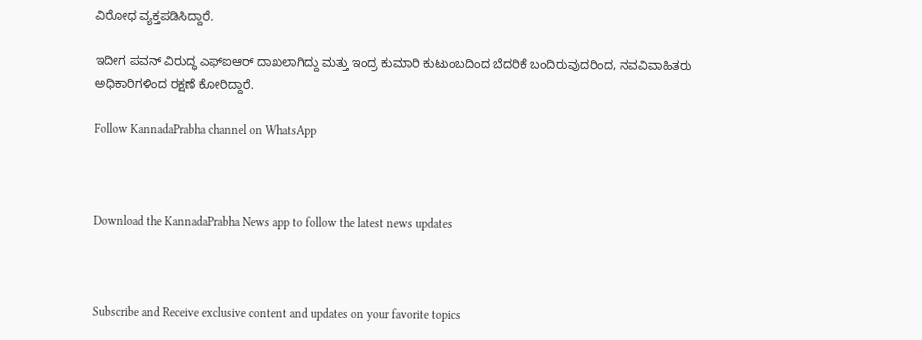ವಿರೋಧ ವ್ಯಕ್ತಪಡಿಸಿದ್ದಾರೆ.

ಇದೀಗ ಪವನ್ ವಿರುದ್ಧ ಎಫ್‌ಐಆರ್ ದಾಖಲಾಗಿದ್ದು ಮತ್ತು ಇಂದ್ರ ಕುಮಾರಿ ಕುಟುಂಬದಿಂದ ಬೆದರಿಕೆ ಬಂದಿರುವುದರಿಂದ, ನವವಿವಾಹಿತರು ಅಧಿಕಾರಿಗಳಿಂದ ರಕ್ಷಣೆ ಕೋರಿದ್ದಾರೆ.

Follow KannadaPrabha channel on WhatsApp



Download the KannadaPrabha News app to follow the latest news updates



Subscribe and Receive exclusive content and updates on your favorite topics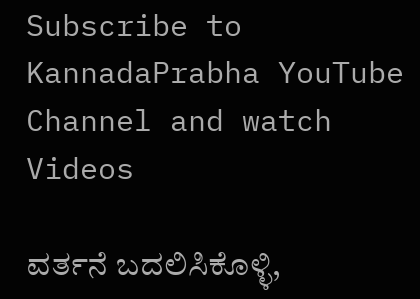Subscribe to KannadaPrabha YouTube Channel and watch Videos

ವರ್ತನೆ ಬದಲಿಸಿಕೊಳ್ಳಿ,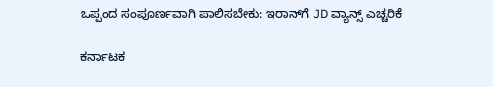ಒಪ್ಪಂದ ಸಂಪೂರ್ಣವಾಗಿ ಪಾಲಿಸಬೇಕು: ಇರಾನ್‌ಗೆ JD ವ್ಯಾನ್ಸ್ ಎಚ್ಚರಿಕೆ

ಕರ್ನಾಟಕ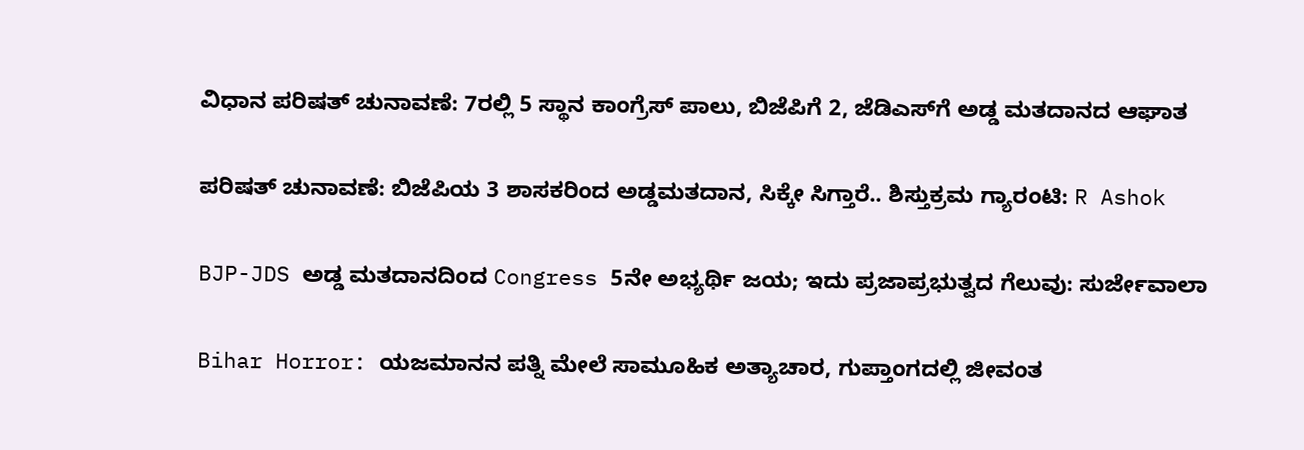ವಿಧಾನ ಪರಿಷತ್ ಚುನಾವಣೆ: 7ರಲ್ಲಿ 5 ಸ್ಥಾನ ಕಾಂಗ್ರೆಸ್ ಪಾಲು, ಬಿಜೆಪಿಗೆ 2, ಜೆಡಿಎಸ್‌ಗೆ ಅಡ್ಡ ಮತದಾನದ ಆಘಾತ

ಪರಿಷತ್ ಚುನಾವಣೆ: ಬಿಜೆಪಿಯ 3 ಶಾಸಕರಿಂದ ಅಡ್ಡಮತದಾನ, ಸಿಕ್ಕೇ ಸಿಗ್ತಾರೆ.. ಶಿಸ್ತುಕ್ರಮ ಗ್ಯಾರಂಟಿ: R Ashok

BJP-JDS ಅಡ್ಡ ಮತದಾನದಿಂದ Congress 5ನೇ ಅಭ್ಯರ್ಥಿ ಜಯ; ಇದು ಪ್ರಜಾಪ್ರಭುತ್ವದ ಗೆಲುವು: ಸುರ್ಜೇವಾಲಾ

Bihar Horror: ಯಜಮಾನನ ಪತ್ನಿ ಮೇಲೆ ಸಾಮೂಹಿಕ ಅತ್ಯಾಚಾರ, ಗುಪ್ತಾಂಗದಲ್ಲಿ ಜೀವಂತ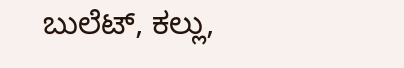ಬುಲೆಟ್, ಕಲ್ಲು,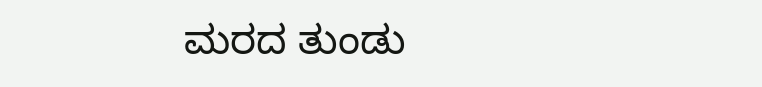ಮರದ ತುಂಡು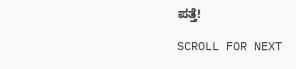ಪತ್ತೆ!

SCROLL FOR NEXT